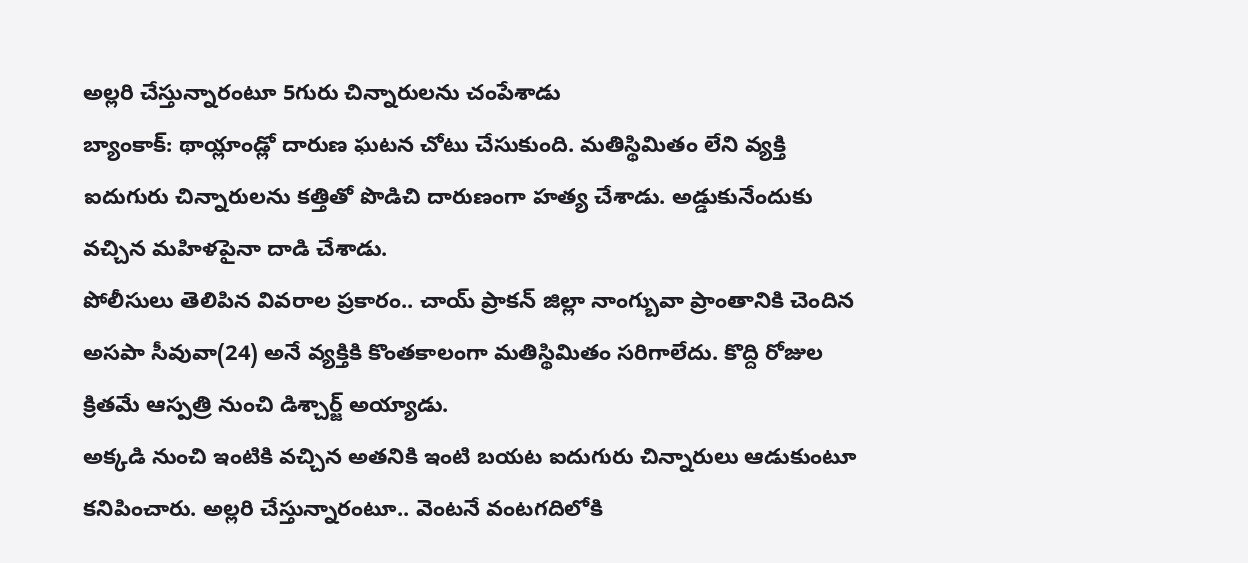అల్లరి చేస్తున్నారంటూ 5గురు చిన్నారులను చంపేశాడు
బ్యాంకాక్: థాయ్లాండ్లో దారుణ ఘటన చోటు చేసుకుంది. మతిస్థిమితం లేని వ్యక్తి ఐదుగురు చిన్నారులను కత్తితో పొడిచి దారుణంగా హత్య చేశాడు. అడ్డుకునేందుకు వచ్చిన మహిళపైనా దాడి చేశాడు.
పోలీసులు తెలిపిన వివరాల ప్రకారం.. చాయ్ ప్రాకన్ జిల్లా నాంగ్బువా ప్రాంతానికి చెందిన అసపా సీవువా(24) అనే వ్యక్తికి కొంతకాలంగా మతిస్థిమితం సరిగాలేదు. కొద్ది రోజుల క్రితమే ఆస్పత్రి నుంచి డిశ్చార్జ్ అయ్యాడు.
అక్కడి నుంచి ఇంటికి వచ్చిన అతనికి ఇంటి బయట ఐదుగురు చిన్నారులు ఆడుకుంటూ కనిపించారు. అల్లరి చేస్తున్నారంటూ.. వెంటనే వంటగదిలోకి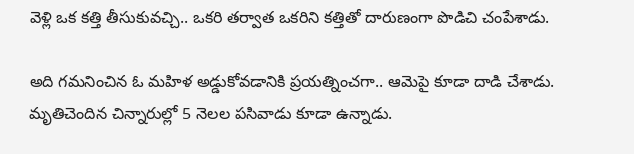వెళ్లి ఒక కత్తి తీసుకువచ్చి.. ఒకరి తర్వాత ఒకరిని కత్తితో దారుణంగా పొడిచి చంపేశాడు.

అది గమనించిన ఓ మహిళ అడ్డుకోవడానికి ప్రయత్నించగా.. ఆమెపై కూడా దాడి చేశాడు. మృతిచెందిన చిన్నారుల్లో 5 నెలల పసివాడు కూడా ఉన్నాడు.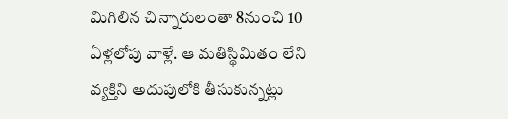మిగిలిన చిన్నారులంతా 8నుంచి 10 ఏళ్లలోపు వాళ్లే. ఆ మతిస్థిమితం లేని వ్యక్తిని అదుపులోకి తీసుకున్నట్లు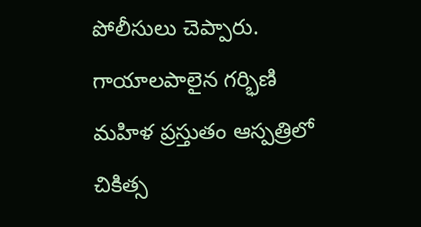పోలీసులు చెప్పారు. గాయాలపాలైన గర్భిణి మహిళ ప్రస్తుతం ఆస్పత్రిలో చికిత్స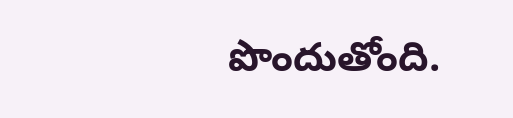పొందుతోంది.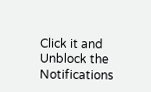Click it and Unblock the Notifications